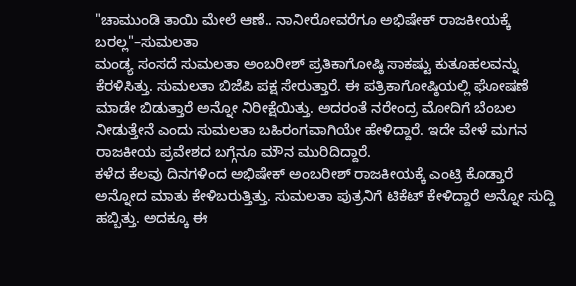"ಚಾಮುಂಡಿ ತಾಯಿ ಮೇಲೆ ಆಣೆ.. ನಾನೀರೋವರೆಗೂ ಅಭಿಷೇಕ್ ರಾಜಕೀಯಕ್ಕೆ ಬರಲ್ಲ"–ಸುಮಲತಾ
ಮಂಡ್ಯ ಸಂಸದೆ ಸುಮಲತಾ ಅಂಬರೀಶ್ ಪ್ರತಿಕಾಗೋಷ್ಠಿ ಸಾಕಷ್ಟು ಕುತೂಹಲವನ್ನು ಕೆರಳಿಸಿತ್ತು. ಸುಮಲತಾ ಬಿಜೆಪಿ ಪಕ್ಷ ಸೇರುತ್ತಾರೆ. ಈ ಪತ್ರಿಕಾಗೋಷ್ಠಿಯಲ್ಲಿ ಘೋಷಣೆ ಮಾಡೇ ಬಿಡುತ್ತಾರೆ ಅನ್ನೋ ನಿರೀಕ್ಷೆಯಿತ್ತು. ಅದರಂತೆ ನರೇಂದ್ರ ಮೋದಿಗೆ ಬೆಂಬಲ ನೀಡುತ್ತೇನೆ ಎಂದು ಸುಮಲತಾ ಬಹಿರಂಗವಾಗಿಯೇ ಹೇಳಿದ್ದಾರೆ. ಇದೇ ವೇಳೆ ಮಗನ ರಾಜಕೀಯ ಪ್ರವೇಶದ ಬಗ್ಗೆನೂ ಮೌನ ಮುರಿದಿದ್ದಾರೆ.
ಕಳೆದ ಕೆಲವು ದಿನಗಳಿಂದ ಅಭಿಷೇಕ್ ಅಂಬರೀಶ್ ರಾಜಕೀಯಕ್ಕೆ ಎಂಟ್ರಿ ಕೊಡ್ತಾರೆ ಅನ್ನೋದ ಮಾತು ಕೇಳಿಬರುತ್ತಿತ್ತು. ಸುಮಲತಾ ಪುತ್ರನಿಗೆ ಟಿಕೆಟ್ ಕೇಳಿದ್ದಾರೆ ಅನ್ನೋ ಸುದ್ದಿ ಹಬ್ಬಿತ್ತು. ಅದಕ್ಕೂ ಈ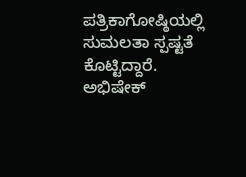ಪತ್ರಿಕಾಗೋಷ್ಠಿಯಲ್ಲಿ ಸುಮಲತಾ ಸ್ಪಷ್ಟತೆ ಕೊಟ್ಟಿದ್ದಾರೆ. ಅಭಿಷೇಕ್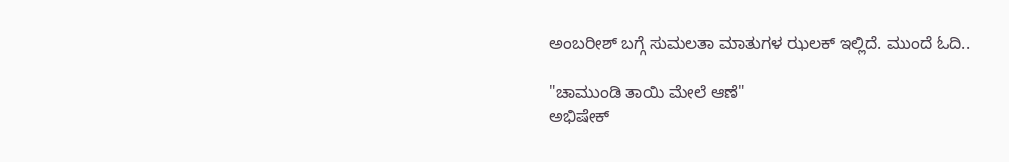ಅಂಬರೀಶ್ ಬಗ್ಗೆ ಸುಮಲತಾ ಮಾತುಗಳ ಝಲಕ್ ಇಲ್ಲಿದೆ. ಮುಂದೆ ಓದಿ..

"ಚಾಮುಂಡಿ ತಾಯಿ ಮೇಲೆ ಆಣೆ"
ಅಭಿಷೇಕ್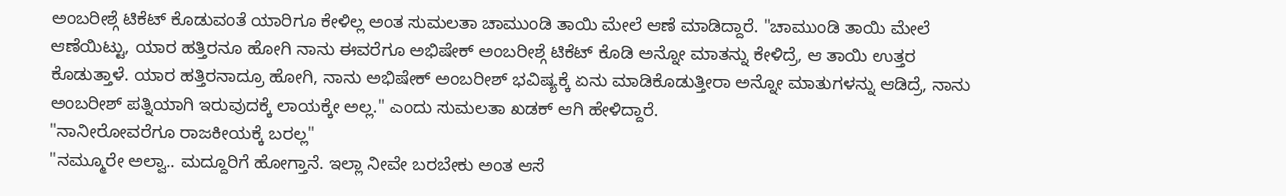ಅಂಬರೀಶ್ಗೆ ಟಿಕೆಟ್ ಕೊಡುವಂತೆ ಯಾರಿಗೂ ಕೇಳಿಲ್ಲ ಅಂತ ಸುಮಲತಾ ಚಾಮುಂಡಿ ತಾಯಿ ಮೇಲೆ ಆಣೆ ಮಾಡಿದ್ದಾರೆ. "ಚಾಮುಂಡಿ ತಾಯಿ ಮೇಲೆ ಆಣೆಯಿಟ್ಟು, ಯಾರ ಹತ್ತಿರನೂ ಹೋಗಿ ನಾನು ಈವರೆಗೂ ಅಭಿಷೇಕ್ ಅಂಬರೀಶ್ಗೆ ಟಿಕೆಟ್ ಕೊಡಿ ಅನ್ನೋ ಮಾತನ್ನು ಕೇಳಿದ್ರೆ, ಆ ತಾಯಿ ಉತ್ತರ ಕೊಡುತ್ತಾಳೆ. ಯಾರ ಹತ್ತಿರನಾದ್ರೂ ಹೋಗಿ, ನಾನು ಅಭಿಷೇಕ್ ಅಂಬರೀಶ್ ಭವಿಷ್ಯಕ್ಕೆ ಏನು ಮಾಡಿಕೊಡುತ್ತೀರಾ ಅನ್ನೋ ಮಾತುಗಳನ್ನು ಆಡಿದ್ರೆ, ನಾನು ಅಂಬರೀಶ್ ಪತ್ನಿಯಾಗಿ ಇರುವುದಕ್ಕೆ ಲಾಯಕ್ಕೇ ಅಲ್ಲ." ಎಂದು ಸುಮಲತಾ ಖಡಕ್ ಆಗಿ ಹೇಳಿದ್ದಾರೆ.
"ನಾನೀರೋವರೆಗೂ ರಾಜಕೀಯಕ್ಕೆ ಬರಲ್ಲ"
"ನಮ್ಮೂರೇ ಅಲ್ವಾ.. ಮದ್ದೂರಿಗೆ ಹೋಗ್ತಾನೆ. ಇಲ್ಲಾ ನೀವೇ ಬರಬೇಕು ಅಂತ ಆಸೆ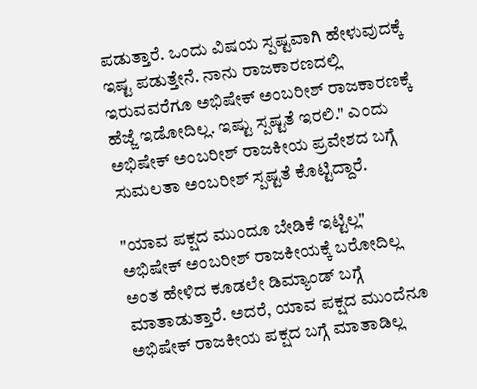ಪಡುತ್ತಾರೆ. ಒಂದು ವಿಷಯ ಸ್ಪಷ್ಟವಾಗಿ ಹೇಳುವುದಕ್ಕೆ ಇಷ್ಟ ಪಡುತ್ತೇನೆ. ನಾನು ರಾಜಕಾರಣದಲ್ಲಿ ಇರುವವರೆಗೂ ಅಭಿಷೇಕ್ ಅಂಬರೀಶ್ ರಾಜಕಾರಣಕ್ಕೆ ಹೆಜ್ಜೆ ಇಡೋದಿಲ್ಲ. ಇಷ್ಟು ಸ್ಪಷ್ಟತೆ ಇರಲಿ." ಎಂದು ಅಭಿಷೇಕ್ ಅಂಬರೀಶ್ ರಾಜಕೀಯ ಪ್ರವೇಶದ ಬಗ್ಗೆ ಸುಮಲತಾ ಅಂಬರೀಶ್ ಸ್ಪಷ್ಟತೆ ಕೊಟ್ಟಿದ್ದಾರೆ.

"ಯಾವ ಪಕ್ಷದ ಮುಂದೂ ಬೇಡಿಕೆ ಇಟ್ಟಿಲ್ಲ"
ಅಭಿಷೇಕ್ ಅಂಬರೀಶ್ ರಾಜಕೀಯಕ್ಕೆ ಬರೋದಿಲ್ಲ ಅಂತ ಹೇಳಿದ ಕೂಡಲೇ ಡಿಮ್ಯಾಂಡ್ ಬಗ್ಗೆ ಮಾತಾಡುತ್ತಾರೆ. ಅದರೆ, ಯಾವ ಪಕ್ಷದ ಮುಂದೆನೂ ಅಭಿಷೇಕ್ ರಾಜಕೀಯ ಪಕ್ಷದ ಬಗ್ಗೆ ಮಾತಾಡಿಲ್ಲ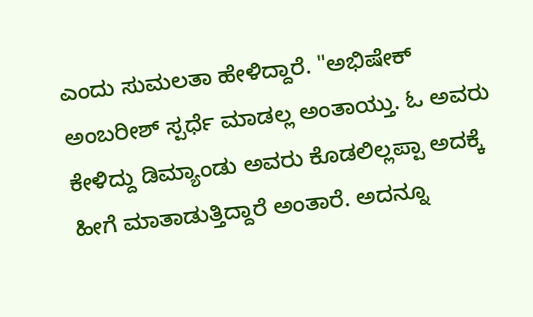ಎಂದು ಸುಮಲತಾ ಹೇಳಿದ್ದಾರೆ. "ಅಭಿಷೇಕ್ ಅಂಬರೀಶ್ ಸ್ಪರ್ಧೆ ಮಾಡಲ್ಲ ಅಂತಾಯ್ತು. ಓ ಅವರು ಕೇಳಿದ್ದು ಡಿಮ್ಯಾಂಡು ಅವರು ಕೊಡಲಿಲ್ಲಪ್ಪಾ ಅದಕ್ಕೆ ಹೀಗೆ ಮಾತಾಡುತ್ತಿದ್ದಾರೆ ಅಂತಾರೆ. ಅದನ್ನೂ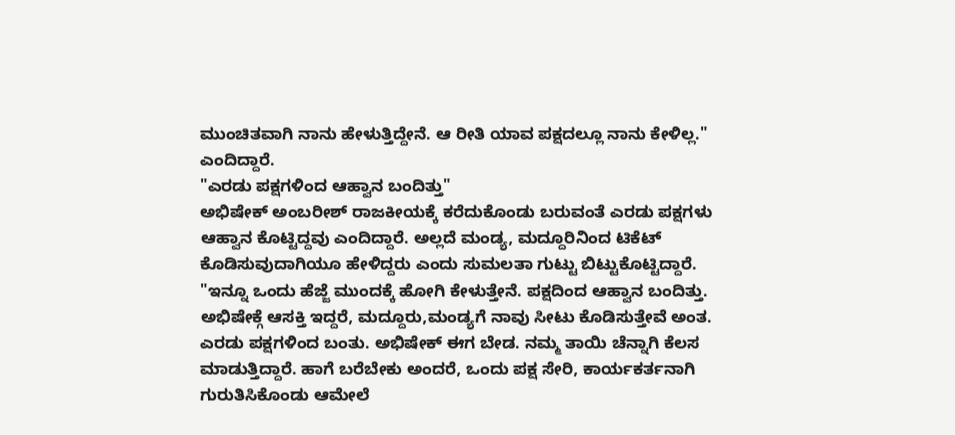ಮುಂಚಿತವಾಗಿ ನಾನು ಹೇಳುತ್ತಿದ್ದೇನೆ. ಆ ರೀತಿ ಯಾವ ಪಕ್ಷದಲ್ಲೂ ನಾನು ಕೇಳಿಲ್ಲ." ಎಂದಿದ್ದಾರೆ.
"ಎರಡು ಪಕ್ಷಗಳಿಂದ ಆಹ್ವಾನ ಬಂದಿತ್ತು"
ಅಭಿಷೇಕ್ ಅಂಬರೀಶ್ ರಾಜಕೀಯಕ್ಕೆ ಕರೆದುಕೊಂಡು ಬರುವಂತೆ ಎರಡು ಪಕ್ಷಗಳು ಆಹ್ವಾನ ಕೊಟ್ಟಿದ್ದವು ಎಂದಿದ್ದಾರೆ. ಅಲ್ಲದೆ ಮಂಡ್ಯ, ಮದ್ದೂರಿನಿಂದ ಟಿಕೆಟ್ ಕೊಡಿಸುವುದಾಗಿಯೂ ಹೇಳಿದ್ದರು ಎಂದು ಸುಮಲತಾ ಗುಟ್ಟು ಬಿಟ್ಟುಕೊಟ್ಟಿದ್ದಾರೆ. "ಇನ್ನೂ ಒಂದು ಹೆಜ್ಜೆ ಮುಂದಕ್ಕೆ ಹೋಗಿ ಕೇಳುತ್ತೇನೆ. ಪಕ್ಷದಿಂದ ಆಹ್ವಾನ ಬಂದಿತ್ತು. ಅಭಿಷೇಕ್ಗೆ ಆಸಕ್ತಿ ಇದ್ದರೆ, ಮದ್ದೂರು,ಮಂಡ್ಯಗೆ ನಾವು ಸೀಟು ಕೊಡಿಸುತ್ತೇವೆ ಅಂತ. ಎರಡು ಪಕ್ಷಗಳಿಂದ ಬಂತು. ಅಭಿಷೇಕ್ ಈಗ ಬೇಡ. ನಮ್ಮ ತಾಯಿ ಚೆನ್ನಾಗಿ ಕೆಲಸ ಮಾಡುತ್ತಿದ್ದಾರೆ. ಹಾಗೆ ಬರೆಬೇಕು ಅಂದರೆ, ಒಂದು ಪಕ್ಷ ಸೇರಿ, ಕಾರ್ಯಕರ್ತನಾಗಿ ಗುರುತಿಸಿಕೊಂಡು ಆಮೇಲೆ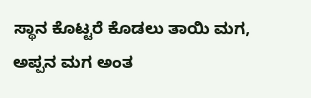ಸ್ಥಾನ ಕೊಟ್ಟರೆ ಕೊಡಲು ತಾಯಿ ಮಗ, ಅಪ್ಪನ ಮಗ ಅಂತ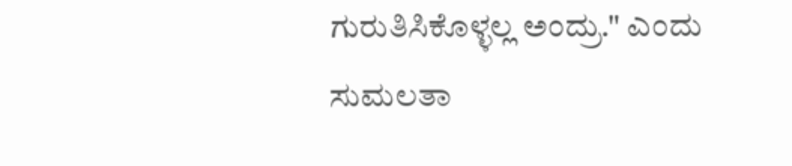ಗುರುತಿಸಿಕೊಳ್ಳಲ್ಲ ಅಂದ್ರು." ಎಂದು ಸುಮಲತಾ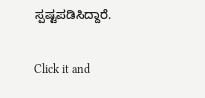ಸ್ಪಷ್ಟಪಡಿಸಿದ್ದಾರೆ.


Click it and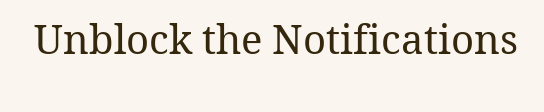Unblock the Notifications